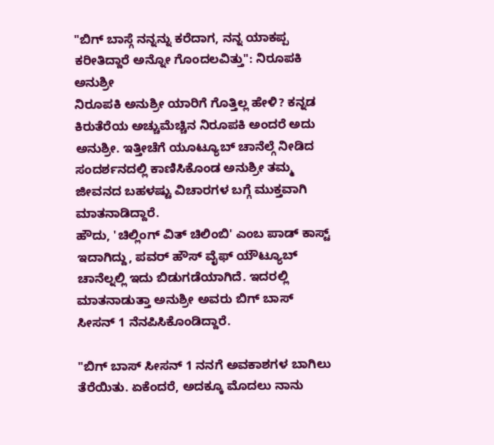"ಬಿಗ್ ಬಾಸ್ಗೆ ನನ್ನನ್ನು ಕರೆದಾಗ, ನನ್ನ ಯಾಕಪ್ಪ ಕರೀತಿದ್ದಾರೆ ಅನ್ನೋ ಗೊಂದಲವಿತ್ತು": ನಿರೂಪಕಿ ಅನುಶ್ರೀ
ನಿರೂಪಕಿ ಅನುಶ್ರೀ ಯಾರಿಗೆ ಗೊತ್ತಿಲ್ಲ ಹೇಳಿ? ಕನ್ನಡ ಕಿರುತೆರೆಯ ಅಚ್ಚುಮೆಚ್ಚಿನ ನಿರೂಪಕಿ ಅಂದರೆ ಅದು ಅನುಶ್ರೀ. ಇತ್ತೀಚೆಗೆ ಯೂಟ್ಯೂಬ್ ಚಾನೆಲ್ಗೆ ನೀಡಿದ ಸಂದರ್ಶನದಲ್ಲಿ ಕಾಣಿಸಿಕೊಂಡ ಅನುಶ್ರೀ ತಮ್ಮ ಜೀವನದ ಬಹಳಷ್ಟು ವಿಚಾರಗಳ ಬಗ್ಗೆ ಮುಕ್ತವಾಗಿ ಮಾತನಾಡಿದ್ದಾರೆ.
ಹೌದು, 'ಚಿಲ್ಲಿಂಗ್ ವಿತ್ ಚಿಲಿಂಬಿ' ಎಂಬ ಪಾಡ್ ಕಾಸ್ಟ್ ಇದಾಗಿದ್ದು, ಪವರ್ ಹೌಸ್ ವೈಫ್ ಯೌಟ್ಯೂಬ್ ಚಾನೆಲ್ನಲ್ಲಿ ಇದು ಬಿಡುಗಡೆಯಾಗಿದೆ. ಇದರಲ್ಲಿ ಮಾತನಾಡುತ್ತಾ ಅನುಶ್ರೀ ಅವರು ಬಿಗ್ ಬಾಸ್ ಸೀಸನ್ 1 ನೆನಪಿಸಿಕೊಂಡಿದ್ದಾರೆ.

"ಬಿಗ್ ಬಾಸ್ ಸೀಸನ್ 1 ನನಗೆ ಅವಕಾಶಗಳ ಬಾಗಿಲು ತೆರೆಯಿತು. ಏಕೆಂದರೆ, ಅದಕ್ಕೂ ಮೊದಲು ನಾನು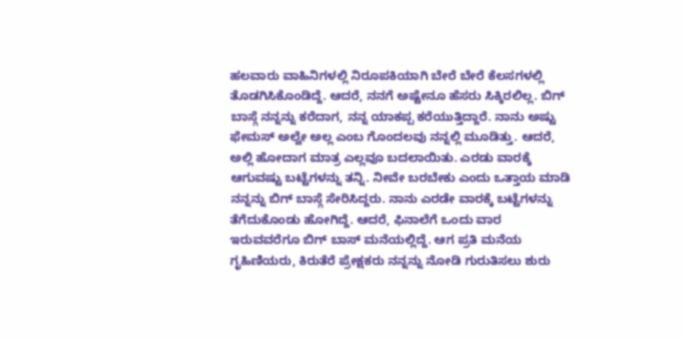ಹಲವಾರು ವಾಹಿನಿಗಳಲ್ಲಿ ನಿರೂಪಕಿಯಾಗಿ ಬೇರೆ ಬೇರೆ ಕೆಲಸಗಳಲ್ಲಿ ತೊಡಗಿಸಿಕೊಂಡಿದ್ದೆ. ಆದರೆ, ನನಗೆ ಅಷ್ಟೇನೂ ಹೆಸರು ಸಿಕ್ಕಿರಲಿಲ್ಲ. ಬಿಗ್ ಬಾಸ್ಗೆ ನನ್ನನ್ನು ಕರೆದಾಗ, ನನ್ನ ಯಾಕಪ್ಪ ಕರೆಯುತ್ತಿದ್ದಾರೆ. ನಾನು ಅಷ್ಟು ಫೇಮಸ್ ಅಲ್ವೇ ಅಲ್ಲ ಎಂಬ ಗೊಂದಲವು ನನ್ನಲ್ಲಿ ಮೂಡಿತ್ತು. ಆದರೆ, ಅಲ್ಲಿ ಹೋದಾಗ ಮಾತ್ರ ಎಲ್ಲವೂ ಬದಲಾಯಿತು. ಎರಡು ವಾರಕ್ಕೆ ಆಗುವಷ್ಟು ಬಟ್ಟೆಗಳನ್ನು ತನ್ನಿ. ನೀವೇ ಬರಬೇಕು ಎಂದು ಒತ್ತಾಯ ಮಾಡಿ ನನ್ನನ್ನು ಬಿಗ್ ಬಾಸ್ಗೆ ಸೇರಿಸಿದ್ದರು. ನಾನು ಎರಡೇ ವಾರಕ್ಕೆ ಬಟ್ಟೆಗಳನ್ನು ತೆಗೆದುಕೊಂಡು ಹೋಗಿದ್ದೆ. ಆದರೆ, ಫಿನಾಲೆಗೆ ಒಂದು ವಾರ ಇರುವವರೆಗೂ ಬಿಗ್ ಬಾಸ್ ಮನೆಯಲ್ಲಿದ್ದೆ. ಆಗ ಪ್ರತಿ ಮನೆಯ ಗೃಹಿಣಿಯರು, ಕಿರುತೆರೆ ಪ್ರೇಕ್ಷಕರು ನನ್ನನ್ನು ನೋಡಿ ಗುರುತಿಸಲು ಶುರು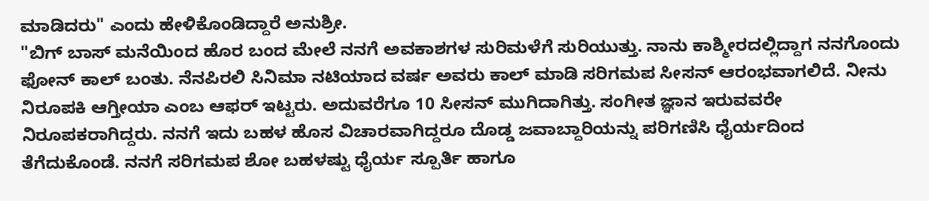ಮಾಡಿದರು" ಎಂದು ಹೇಳಿಕೊಂಡಿದ್ದಾರೆ ಅನುಶ್ರೀ.
"ಬಿಗ್ ಬಾಸ್ ಮನೆಯಿಂದ ಹೊರ ಬಂದ ಮೇಲೆ ನನಗೆ ಅವಕಾಶಗಳ ಸುರಿಮಳೆಗೆ ಸುರಿಯುತ್ತು. ನಾನು ಕಾಶ್ಮೀರದಲ್ಲಿದ್ದಾಗ ನನಗೊಂದು ಫೋನ್ ಕಾಲ್ ಬಂತು. ನೆನಪಿರಲಿ ಸಿನಿಮಾ ನಟಿಯಾದ ವರ್ಷ ಅವರು ಕಾಲ್ ಮಾಡಿ ಸರಿಗಮಪ ಸೀಸನ್ ಆರಂಭವಾಗಲಿದೆ. ನೀನು ನಿರೂಪಕಿ ಆಗ್ತೀಯಾ ಎಂಬ ಆಫರ್ ಇಟ್ಟರು. ಅದುವರೆಗೂ 10 ಸೀಸನ್ ಮುಗಿದಾಗಿತ್ತು. ಸಂಗೀತ ಜ್ಞಾನ ಇರುವವರೇ ನಿರೂಪಕರಾಗಿದ್ದರು. ನನಗೆ ಇದು ಬಹಳ ಹೊಸ ವಿಚಾರವಾಗಿದ್ದರೂ ದೊಡ್ಡ ಜವಾಬ್ದಾರಿಯನ್ನು ಪರಿಗಣಿಸಿ ಧೈರ್ಯದಿಂದ ತೆಗೆದುಕೊಂಡೆ. ನನಗೆ ಸರಿಗಮಪ ಶೋ ಬಹಳಷ್ಟು ಧೈರ್ಯ ಸ್ಪೂರ್ತಿ ಹಾಗೂ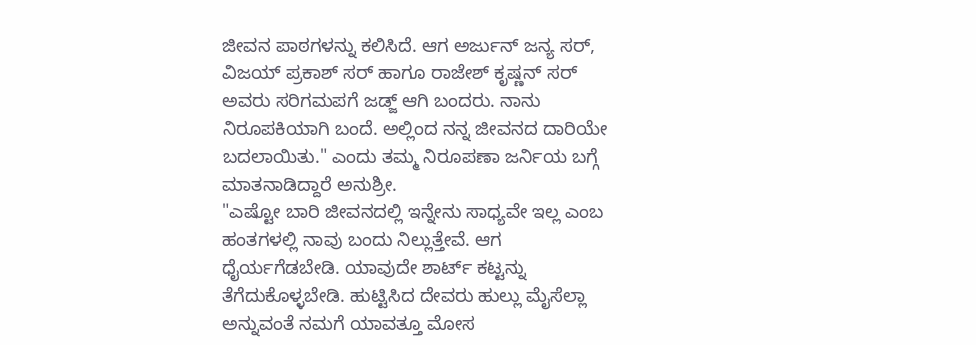ಜೀವನ ಪಾಠಗಳನ್ನು ಕಲಿಸಿದೆ. ಆಗ ಅರ್ಜುನ್ ಜನ್ಯ ಸರ್, ವಿಜಯ್ ಪ್ರಕಾಶ್ ಸರ್ ಹಾಗೂ ರಾಜೇಶ್ ಕೃಷ್ಣನ್ ಸರ್ ಅವರು ಸರಿಗಮಪಗೆ ಜಡ್ಜ್ ಆಗಿ ಬಂದರು. ನಾನು ನಿರೂಪಕಿಯಾಗಿ ಬಂದೆ. ಅಲ್ಲಿಂದ ನನ್ನ ಜೀವನದ ದಾರಿಯೇ ಬದಲಾಯಿತು." ಎಂದು ತಮ್ಮ ನಿರೂಪಣಾ ಜರ್ನಿಯ ಬಗ್ಗೆ ಮಾತನಾಡಿದ್ದಾರೆ ಅನುಶ್ರೀ.
"ಎಷ್ಟೋ ಬಾರಿ ಜೀವನದಲ್ಲಿ ಇನ್ನೇನು ಸಾಧ್ಯವೇ ಇಲ್ಲ ಎಂಬ ಹಂತಗಳಲ್ಲಿ ನಾವು ಬಂದು ನಿಲ್ಲುತ್ತೇವೆ. ಆಗ ಧೈರ್ಯಗೆಡಬೇಡಿ. ಯಾವುದೇ ಶಾರ್ಟ್ ಕಟ್ಟನ್ನು ತೆಗೆದುಕೊಳ್ಳಬೇಡಿ. ಹುಟ್ಟಿಸಿದ ದೇವರು ಹುಲ್ಲು ಮೈಸೆಲ್ಲಾ ಅನ್ನುವಂತೆ ನಮಗೆ ಯಾವತ್ತೂ ಮೋಸ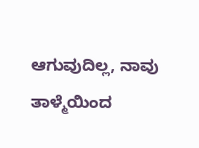ಆಗುವುದಿಲ್ಲ, ನಾವು ತಾಳ್ಮೆಯಿಂದ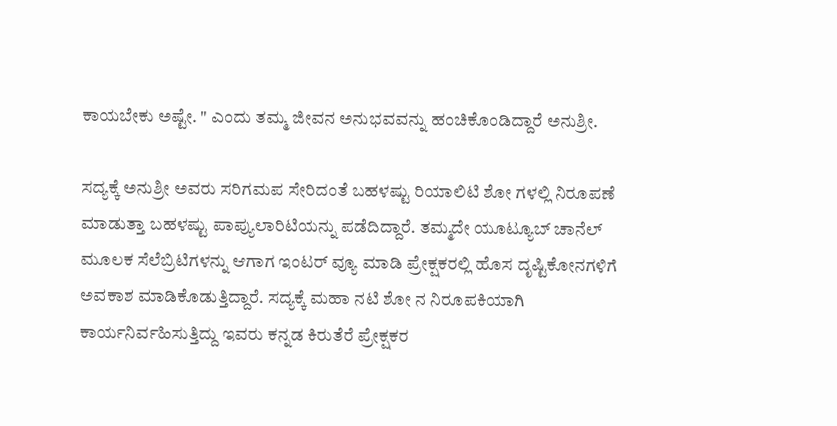ಕಾಯಬೇಕು ಅಷ್ಟೇ. " ಎಂದು ತಮ್ಮ ಜೀವನ ಅನುಭವವನ್ನು ಹಂಚಿಕೊಂಡಿದ್ದಾರೆ ಅನುಶ್ರೀ.

ಸದ್ಯಕ್ಕೆ ಅನುಶ್ರೀ ಅವರು ಸರಿಗಮಪ ಸೇರಿದಂತೆ ಬಹಳಷ್ಟು ರಿಯಾಲಿಟಿ ಶೋ ಗಳಲ್ಲಿ ನಿರೂಪಣೆ ಮಾಡುತ್ತಾ ಬಹಳಷ್ಟು ಪಾಪ್ಯುಲಾರಿಟಿಯನ್ನು ಪಡೆದಿದ್ದಾರೆ. ತಮ್ಮದೇ ಯೂಟ್ಯೂಬ್ ಚಾನೆಲ್ ಮೂಲಕ ಸೆಲೆಬ್ರಿಟಿಗಳನ್ನು ಆಗಾಗ ಇಂಟರ್ ವ್ಯೂ ಮಾಡಿ ಪ್ರೇಕ್ಷಕರಲ್ಲಿ ಹೊಸ ದೃಷ್ಟಿಕೋನಗಳಿಗೆ ಅವಕಾಶ ಮಾಡಿಕೊಡುತ್ತಿದ್ದಾರೆ. ಸದ್ಯಕ್ಕೆ ಮಹಾ ನಟಿ ಶೋ ನ ನಿರೂಪಕಿಯಾಗಿ ಕಾರ್ಯನಿರ್ವಹಿಸುತ್ತಿದ್ದು ಇವರು ಕನ್ನಡ ಕಿರುತೆರೆ ಪ್ರೇಕ್ಷಕರ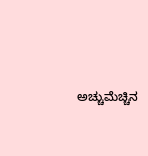ಅಚ್ಚುಮೆಚ್ಚಿನ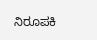ನಿರೂಪಕಿ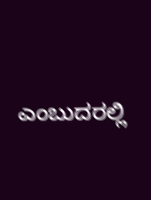ಎಂಬುದರಲ್ಲಿ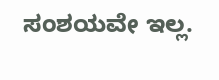ಸಂಶಯವೇ ಇಲ್ಲ.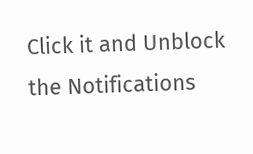Click it and Unblock the Notifications